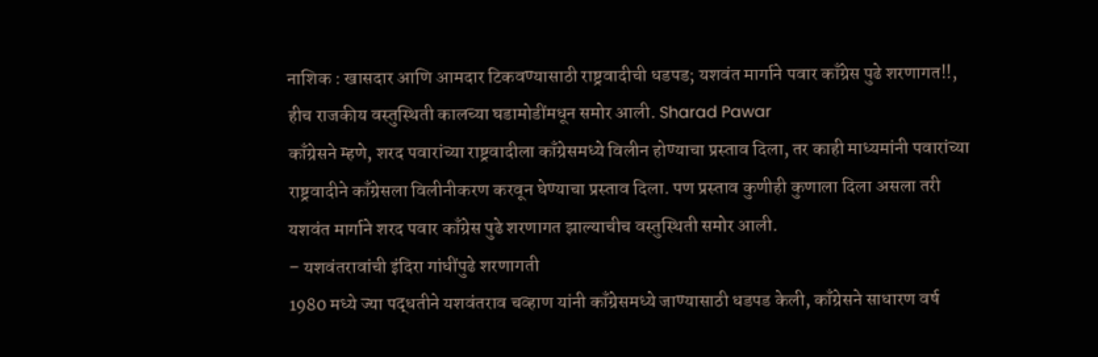नाशिक : खासदार आणि आमदार टिकवण्यासाठी राष्ट्रवादीची धडपड; यशवंत मार्गाने पवार काँग्रेस पुढे शरणागत!!, हीच राजकीय वस्तुस्थिती कालच्या घडामोडींमधून समोर आली. Sharad Pawar
काँग्रेसने म्हणे, शरद पवारांच्या राष्ट्रवादीला काँग्रेसमध्ये विलीन होण्याचा प्रस्ताव दिला, तर काही माध्यमांनी पवारांच्या राष्ट्रवादीने काँग्रेसला विलीनीकरण करवून घेण्याचा प्रस्ताव दिला. पण प्रस्ताव कुणीही कुणाला दिला असला तरी यशवंत मार्गाने शरद पवार काँग्रेस पुढे शरणागत झाल्याचीच वस्तुस्थिती समोर आली.
– यशवंतरावांची इंदिरा गांधींपुढे शरणागती
1980 मध्ये ज्या पद्धतीने यशवंतराव चव्हाण यांनी काँग्रेसमध्ये जाण्यासाठी धडपड केली, काँग्रेसने साधारण वर्ष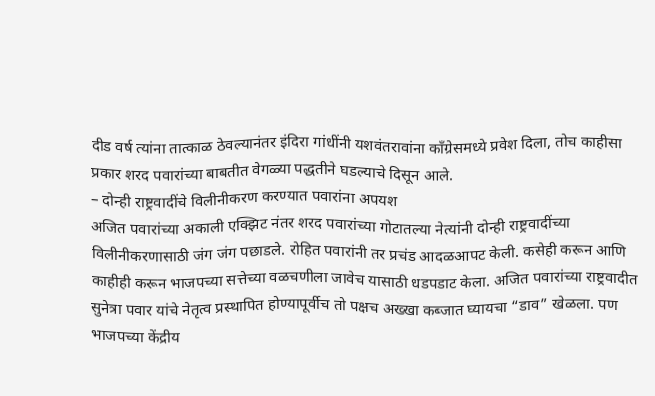दीड वर्ष त्यांना तात्काळ ठेवल्यानंतर इंदिरा गांधींनी यशवंतरावांना काँग्रेसमध्ये प्रवेश दिला, तोच काहीसा प्रकार शरद पवारांच्या बाबतीत वेगळ्या पद्धतीने घडल्याचे दिसून आले.
– दोन्ही राष्ट्रवादींचे विलीनीकरण करण्यात पवारांना अपयश
अजित पवारांच्या अकाली एक्झिट नंतर शरद पवारांच्या गोटातल्या नेत्यांनी दोन्ही राष्ट्रवादींच्या विलीनीकरणासाठी जंग जंग पछाडले. रोहित पवारांनी तर प्रचंड आदळआपट केली. कसेही करून आणि काहीही करून भाजपच्या सत्तेच्या वळचणीला जावेच यासाठी धडपडाट केला. अजित पवारांच्या राष्ट्रवादीत सुनेत्रा पवार यांचे नेतृत्व प्रस्थापित होण्यापूर्वीच तो पक्षच अख्खा कब्जात घ्यायचा “डाव” खेळला. पण भाजपच्या केंद्रीय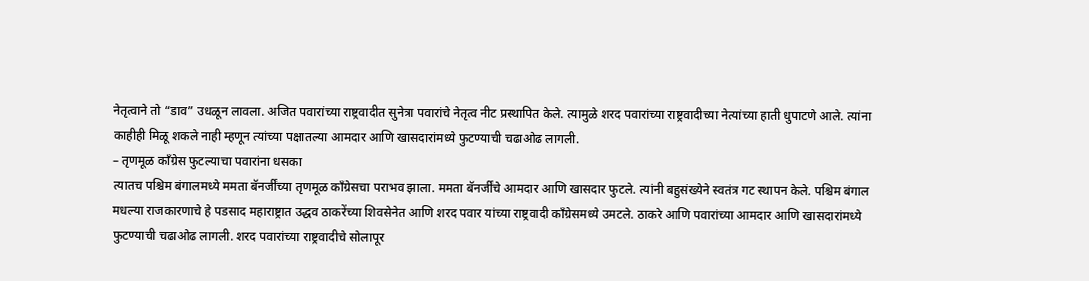नेतृत्वाने तो “डाव” उधळून लावला. अजित पवारांच्या राष्ट्रवादीत सुनेत्रा पवारांचे नेतृत्व नीट प्रस्थापित केले. त्यामुळे शरद पवारांच्या राष्ट्रवादीच्या नेत्यांच्या हाती धुपाटणे आले. त्यांना काहीही मिळू शकले नाही म्हणून त्यांच्या पक्षातल्या आमदार आणि खासदारांमध्ये फुटण्याची चढाओढ लागली.
– तृणमूळ काँग्रेस फुटल्याचा पवारांना धसका
त्यातच पश्चिम बंगालमध्ये ममता बॅनर्जींच्या तृणमूळ काँग्रेसचा पराभव झाला. ममता बॅनर्जींचे आमदार आणि खासदार फुटले. त्यांनी बहुसंख्येने स्वतंत्र गट स्थापन केले. पश्चिम बंगाल मधल्या राजकारणाचे हे पडसाद महाराष्ट्रात उद्धव ठाकरेंच्या शिवसेनेत आणि शरद पवार यांच्या राष्ट्रवादी काँग्रेसमध्ये उमटले. ठाकरे आणि पवारांच्या आमदार आणि खासदारांमध्ये फुटण्याची चढाओढ लागली. शरद पवारांच्या राष्ट्रवादीचे सोलापूर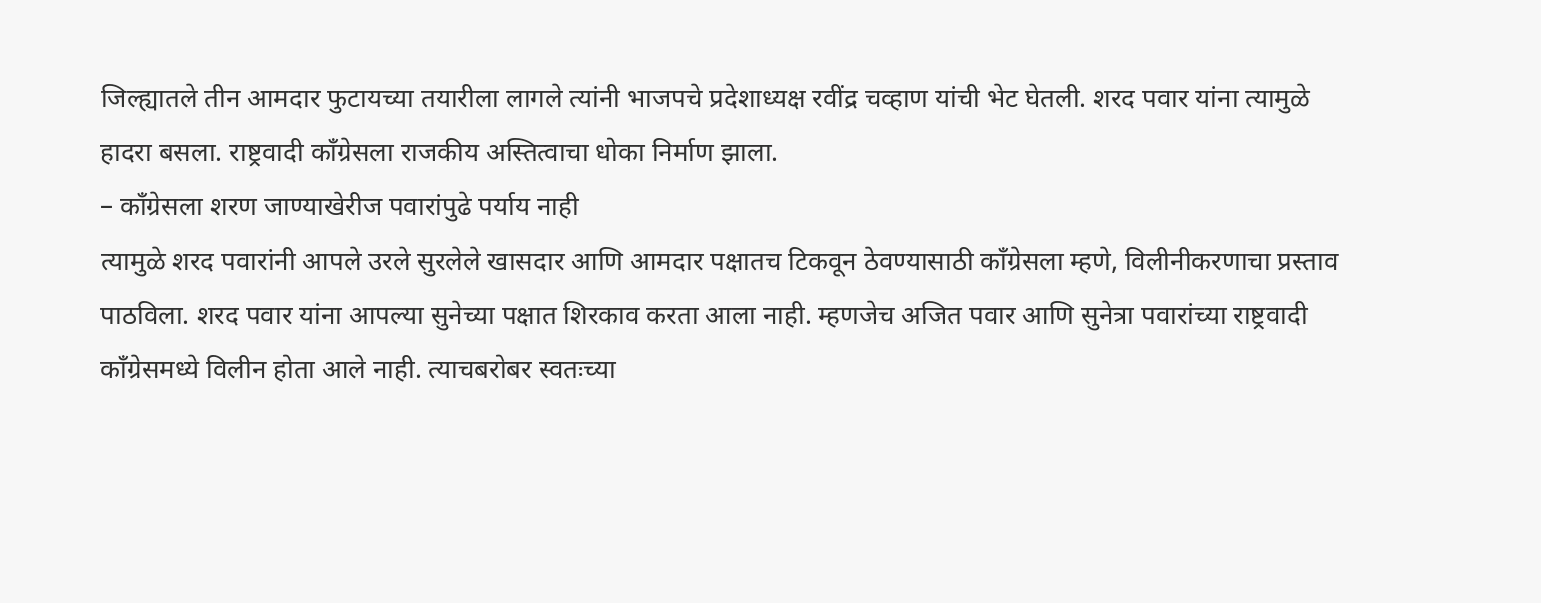जिल्ह्यातले तीन आमदार फुटायच्या तयारीला लागले त्यांनी भाजपचे प्रदेशाध्यक्ष रवींद्र चव्हाण यांची भेट घेतली. शरद पवार यांना त्यामुळे हादरा बसला. राष्ट्रवादी काँग्रेसला राजकीय अस्तित्वाचा धोका निर्माण झाला.
– काँग्रेसला शरण जाण्याखेरीज पवारांपुढे पर्याय नाही
त्यामुळे शरद पवारांनी आपले उरले सुरलेले खासदार आणि आमदार पक्षातच टिकवून ठेवण्यासाठी काँग्रेसला म्हणे, विलीनीकरणाचा प्रस्ताव पाठविला. शरद पवार यांना आपल्या सुनेच्या पक्षात शिरकाव करता आला नाही. म्हणजेच अजित पवार आणि सुनेत्रा पवारांच्या राष्ट्रवादी काँग्रेसमध्ये विलीन होता आले नाही. त्याचबरोबर स्वतःच्या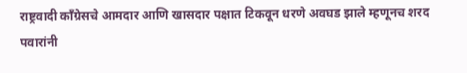राष्ट्रवादी काँग्रेसचे आमदार आणि खासदार पक्षात टिकवून धरणे अवघड झाले म्हणूनच शरद पवारांनी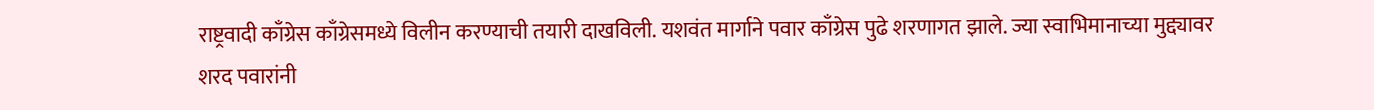राष्ट्रवादी काँग्रेस काँग्रेसमध्ये विलीन करण्याची तयारी दाखविली. यशवंत मार्गाने पवार काँग्रेस पुढे शरणागत झाले. ज्या स्वाभिमानाच्या मुद्द्यावर शरद पवारांनी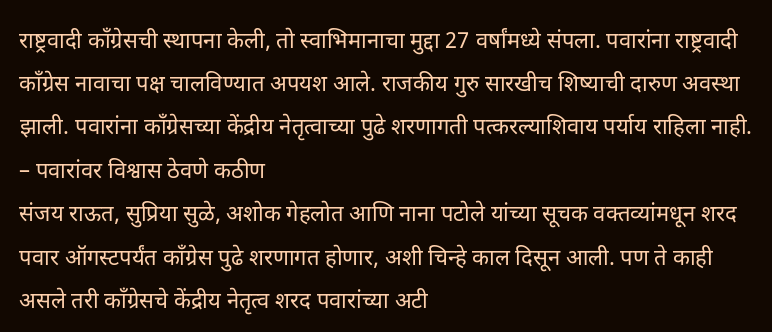राष्ट्रवादी काँग्रेसची स्थापना केली, तो स्वाभिमानाचा मुद्दा 27 वर्षांमध्ये संपला. पवारांना राष्ट्रवादी काँग्रेस नावाचा पक्ष चालविण्यात अपयश आले. राजकीय गुरु सारखीच शिष्याची दारुण अवस्था झाली. पवारांना काँग्रेसच्या केंद्रीय नेतृत्वाच्या पुढे शरणागती पत्करल्याशिवाय पर्याय राहिला नाही.
– पवारांवर विश्वास ठेवणे कठीण
संजय राऊत, सुप्रिया सुळे, अशोक गेहलोत आणि नाना पटोले यांच्या सूचक वक्तव्यांमधून शरद पवार ऑगस्टपर्यंत काँग्रेस पुढे शरणागत होणार, अशी चिन्हे काल दिसून आली. पण ते काही असले तरी काँग्रेसचे केंद्रीय नेतृत्व शरद पवारांच्या अटी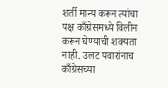शर्ती मान्य करून त्यांचा पक्ष काँग्रेसमध्ये विलीन करून घेण्याची शक्यता नाही. उलट पवारांनाच काँग्रेसच्या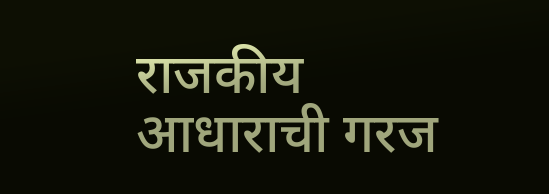राजकीय आधाराची गरज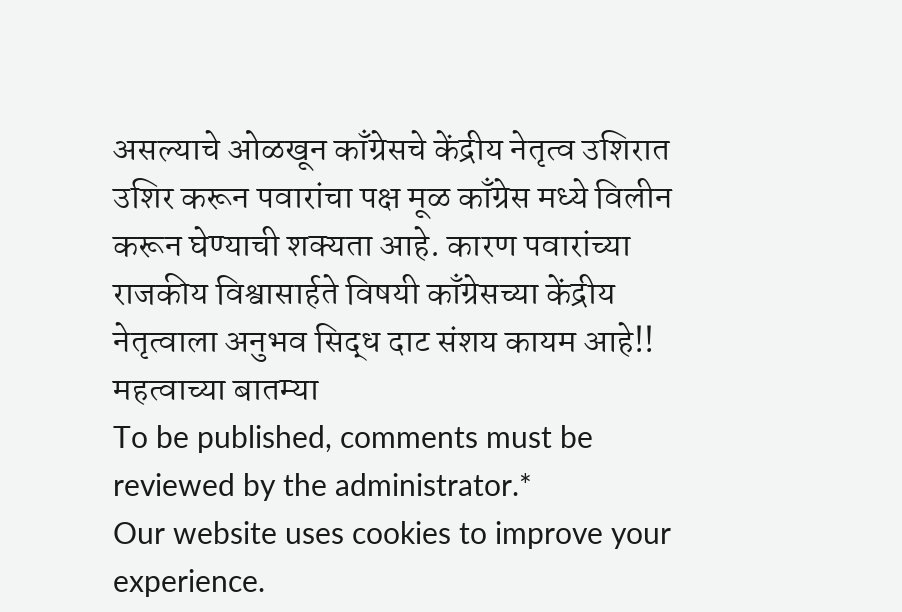असल्याचे ओळखून काँग्रेसचे केंद्रीय नेतृत्व उशिरात उशिर करून पवारांचा पक्ष मूळ काँग्रेस मध्ये विलीन करून घेण्याची शक्यता आहे. कारण पवारांच्या राजकीय विश्वासार्हते विषयी काँग्रेसच्या केंद्रीय नेतृत्वाला अनुभव सिद्ध दाट संशय कायम आहे!!
महत्वाच्या बातम्या
To be published, comments must be reviewed by the administrator.*
Our website uses cookies to improve your experience.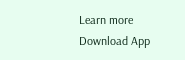Learn more
Download App